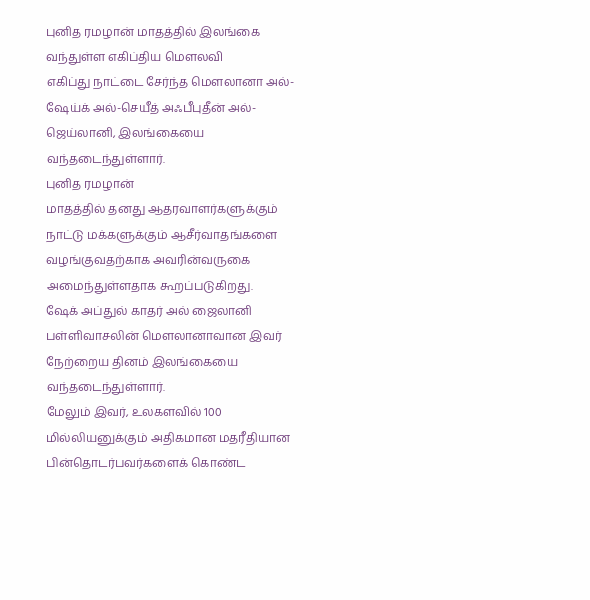புனித ரமழான் மாதத்தில் இலங்கை வந்துள்ள எகிப்திய மௌலவி
எகிப்து நாட்டை சேர்ந்த மௌலானா அல்-ஷேய்க் அல்-செயீத் அஃபீபுதீன் அல்-ஜெய்லானி, இலங்கையை வந்தடைந்துள்ளார்.
புனித ரமழான்
மாதத்தில் தனது ஆதரவாளர்களுக்கும் நாட்டு மக்களுக்கும் ஆசீர்வாதங்களை
வழங்குவதற்காக அவரின்வருகை அமைந்துள்ளதாக கூறப்படுகிறது.
ஷேக் அப்துல் காதர் அல் ஜைலானி பள்ளிவாசலின் மௌலானாவான இவர் நேற்றைய தினம் இலங்கையை வந்தடைந்துள்ளார்.
மேலும் இவர், உலகளவில் 100 மில்லியனுக்கும் அதிகமான மதரீதியான பின்தொடர்பவர்களைக் கொண்ட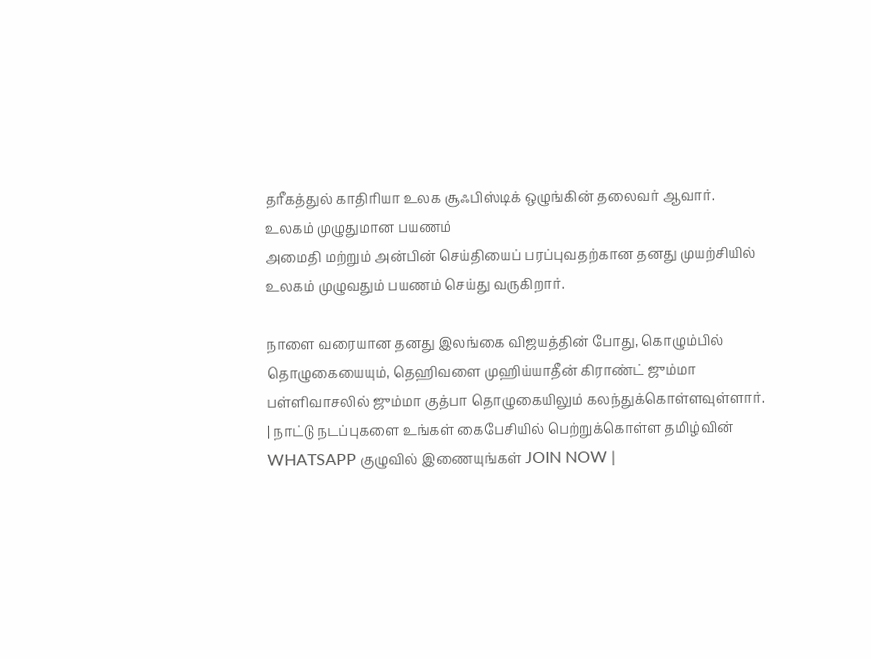தரீகத்துல் காதிரியா உலக சூஃபிஸ்டிக் ஒழுங்கின் தலைவர் ஆவார்.
உலகம் முழுதுமான பயணம்
அமைதி மற்றும் அன்பின் செய்தியைப் பரப்புவதற்கான தனது முயற்சியில் உலகம் முழுவதும் பயணம் செய்து வருகிறார்.

நாளை வரையான தனது இலங்கை விஜயத்தின் போது, கொழும்பில் தொழுகையையும், தெஹிவளை முஹிய்யாதீன் கிராண்ட் ஜும்மா பள்ளிவாசலில் ஜும்மா குத்பா தொழுகையிலும் கலந்துக்கொள்ளவுள்ளார்.
| நாட்டு நடப்புகளை உங்கள் கைபேசியில் பெற்றுக்கொள்ள தமிழ்வின் WHATSAPP குழுவில் இணையுங்கள் JOIN NOW |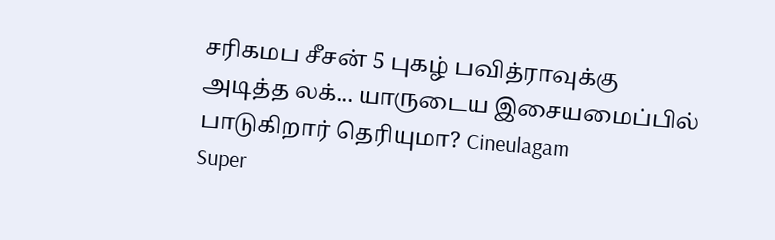சரிகமப சீசன் 5 புகழ் பவித்ராவுக்கு அடித்த லக்... யாருடைய இசையமைப்பில் பாடுகிறார் தெரியுமா? Cineulagam
Super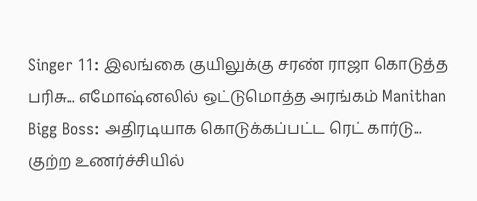Singer 11: இலங்கை குயிலுக்கு சரண் ராஜா கொடுத்த பரிசு... எமோஷ்னலில் ஒட்டுமொத்த அரங்கம் Manithan
Bigg Boss: அதிரடியாக கொடுக்கப்பட்ட ரெட் கார்டு... குற்ற உணர்ச்சியில்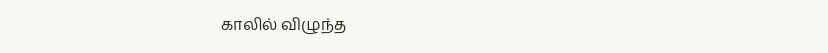காலில் விழுந்த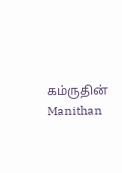கம்ருதின் Manithan